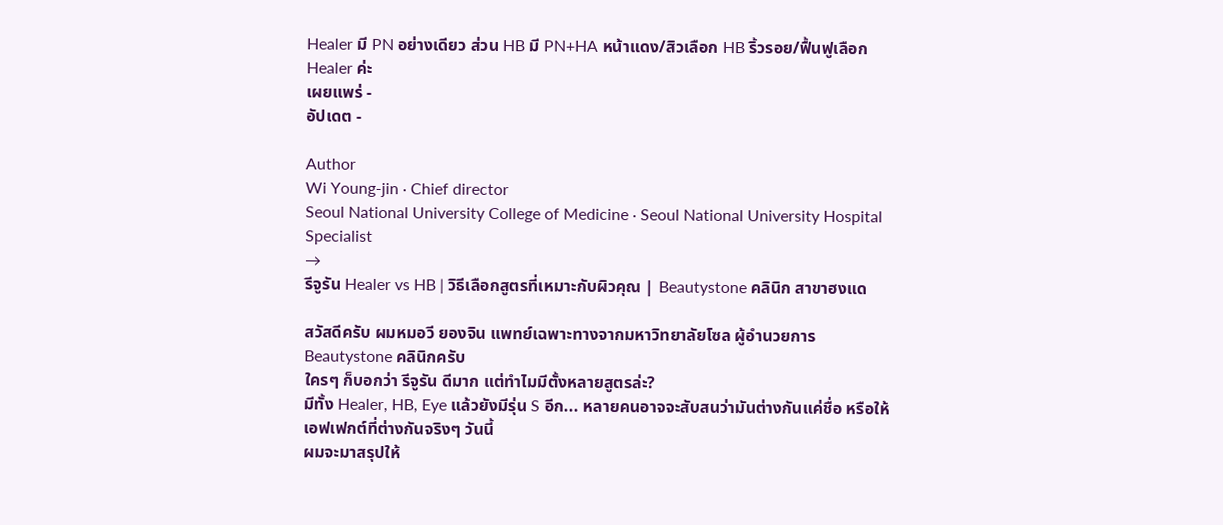Healer มี PN อย่างเดียว ส่วน HB มี PN+HA หน้าแดง/สิวเลือก HB ริ้วรอย/ฟื้นฟูเลือก Healer ค่ะ
เผยแพร่ -
อัปเดต -

Author
Wi Young-jin · Chief director
Seoul National University College of Medicine · Seoul National University Hospital Specialist
→
รีจูรัน Healer vs HB | วิธีเลือกสูตรที่เหมาะกับผิวคุณ | Beautystone คลินิก สาขาฮงแด

สวัสดีครับ ผมหมอวี ยองจิน แพทย์เฉพาะทางจากมหาวิทยาลัยโซล ผู้อำนวยการ Beautystone คลินิกครับ
ใครๆ ก็บอกว่า รีจูรัน ดีมาก แต่ทำไมมีตั้งหลายสูตรล่ะ?
มีทั้ง Healer, HB, Eye แล้วยังมีรุ่น S อีก... หลายคนอาจจะสับสนว่ามันต่างกันแค่ชื่อ หรือให้เอฟเฟกต์ที่ต่างกันจริงๆ วันนี้
ผมจะมาสรุปให้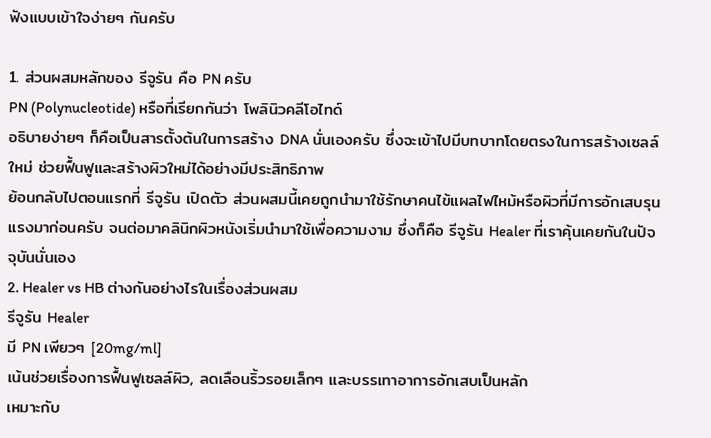ฟังแบบเข้าใจง่ายๆ กันครับ

1. ส่วนผสมหลักของ รีจูรัน คือ PN ครับ
PN (Polynucleotide) หรือที่เรียกกันว่า โพลินิวคลีโอไทด์
อธิบายง่ายๆ ก็คือเป็นสารตั้งต้นในการสร้าง DNA นั่นเองครับ ซึ่งจะเข้าไปมีบทบาทโดยตรงในการสร้างเซลล์ใหม่ ช่วยฟื้นฟูและสร้างผิวใหม่ได้อย่างมีประสิทธิภาพ
ย้อนกลับไปตอนแรกที่ รีจูรัน เปิดตัว ส่วนผสมนี้เคยถูกนำมาใช้รักษาคนไข้แผลไฟไหม้หรือผิวที่มีการอักเสบรุนแรงมาก่อนครับ จนต่อมาคลินิกผิวหนังเริ่มนำมาใช้เพื่อความงาม ซึ่งก็คือ รีจูรัน Healer ที่เราคุ้นเคยกันในปัจจุบันนั่นเอง
2. Healer vs HB ต่างกันอย่างไรในเรื่องส่วนผสม
รีจูรัน Healer
มี PN เพียวๆ [20mg/ml]
เน้นช่วยเรื่องการฟื้นฟูเซลล์ผิว, ลดเลือนริ้วรอยเล็กๆ และบรรเทาอาการอักเสบเป็นหลัก
เหมาะกับ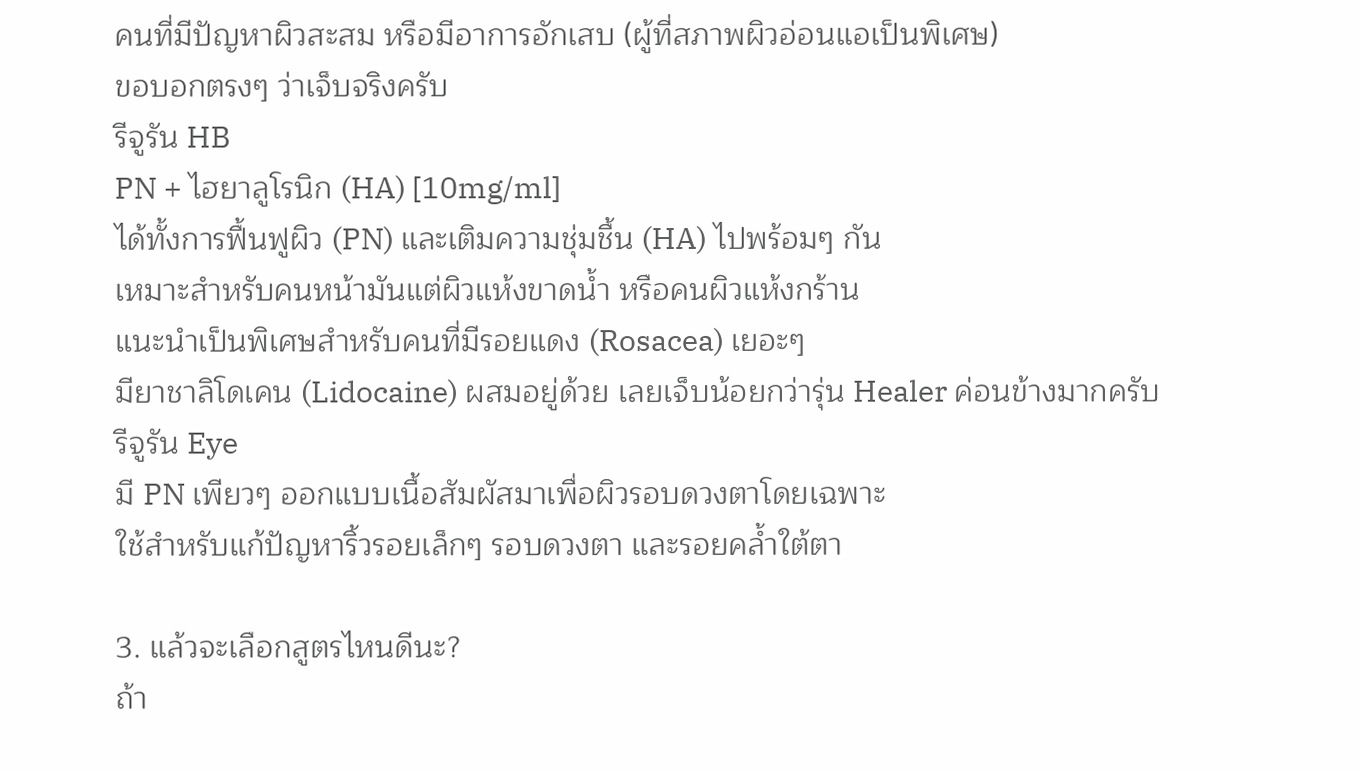คนที่มีปัญหาผิวสะสม หรือมีอาการอักเสบ (ผู้ที่สภาพผิวอ่อนแอเป็นพิเศษ)
ขอบอกตรงๆ ว่าเจ็บจริงครับ
รีจูรัน HB
PN + ไฮยาลูโรนิก (HA) [10mg/ml]
ได้ทั้งการฟื้นฟูผิว (PN) และเติมความชุ่มชื้น (HA) ไปพร้อมๆ กัน
เหมาะสำหรับคนหน้ามันแต่ผิวแห้งขาดน้ำ หรือคนผิวแห้งกร้าน
แนะนำเป็นพิเศษสำหรับคนที่มีรอยแดง (Rosacea) เยอะๆ
มียาชาลิโดเคน (Lidocaine) ผสมอยู่ด้วย เลยเจ็บน้อยกว่ารุ่น Healer ค่อนข้างมากครับ
รีจูรัน Eye
มี PN เพียวๆ ออกแบบเนื้อสัมผัสมาเพื่อผิวรอบดวงตาโดยเฉพาะ
ใช้สำหรับแก้ปัญหาริ้วรอยเล็กๆ รอบดวงตา และรอยคล้ำใต้ตา

3. แล้วจะเลือกสูตรไหนดีนะ?
ถ้า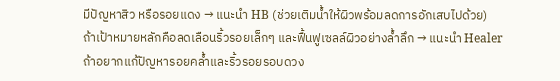มีปัญหาสิว หรือรอยแดง → แนะนำ HB (ช่วยเติมน้ำให้ผิวพร้อมลดการอักเสบไปด้วย)
ถ้าเป้าหมายหลักคือลดเลือนริ้วรอยเล็กๆ และฟื้นฟูเซลล์ผิวอย่างล้ำลึก → แนะนำ Healer
ถ้าอยากแก้ปัญหารอยคล้ำและริ้วรอยรอบดวง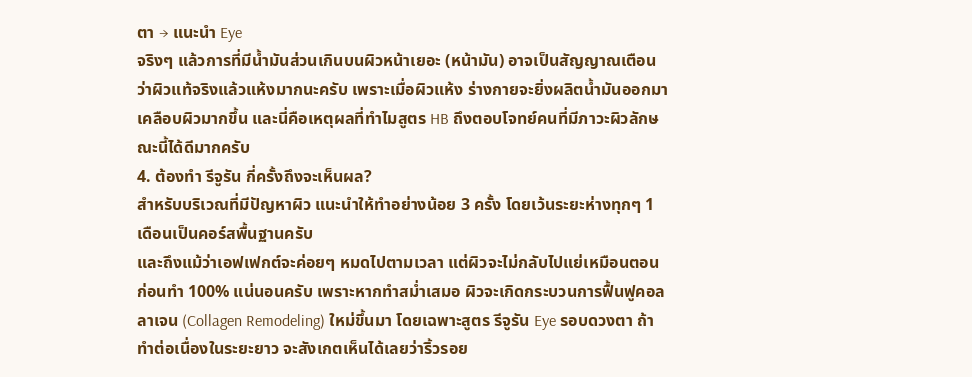ตา → แนะนำ Eye
จริงๆ แล้วการที่มีน้ำมันส่วนเกินบนผิวหน้าเยอะ (หน้ามัน) อาจเป็นสัญญาณเตือนว่าผิวแท้จริงแล้วแห้งมากนะครับ เพราะเมื่อผิวแห้ง ร่างกายจะยิ่งผลิตน้ำมันออกมาเคลือบผิวมากขึ้น และนี่คือเหตุผลที่ทำไมสูตร HB ถึงตอบโจทย์คนที่มีภาวะผิวลักษณะนี้ได้ดีมากครับ
4. ต้องทำ รีจูรัน กี่ครั้งถึงจะเห็นผล?
สำหรับบริเวณที่มีปัญหาผิว แนะนำให้ทำอย่างน้อย 3 ครั้ง โดยเว้นระยะห่างทุกๆ 1 เดือนเป็นคอร์สพื้นฐานครับ
และถึงแม้ว่าเอฟเฟกต์จะค่อยๆ หมดไปตามเวลา แต่ผิวจะไม่กลับไปแย่เหมือนตอนก่อนทำ 100% แน่นอนครับ เพราะหากทำสม่ำเสมอ ผิวจะเกิดกระบวนการฟื้นฟูคอลลาเจน (Collagen Remodeling) ใหม่ขึ้นมา โดยเฉพาะสูตร รีจูรัน Eye รอบดวงตา ถ้าทำต่อเนื่องในระยะยาว จะสังเกตเห็นได้เลยว่าริ้วรอย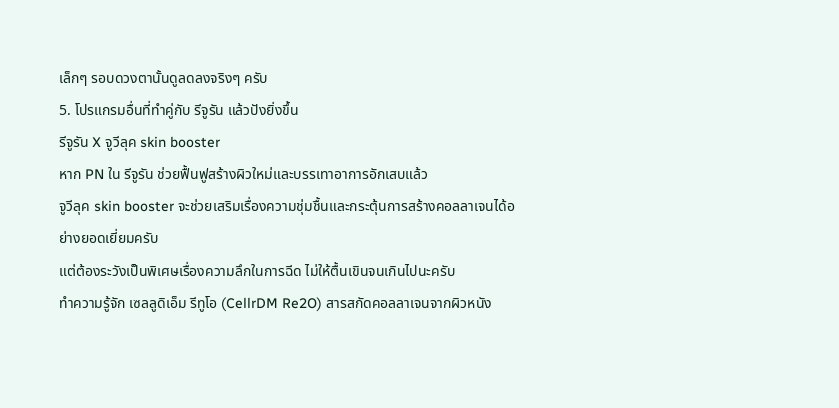เล็กๆ รอบดวงตานั้นดูลดลงจริงๆ ครับ
5. โปรแกรมอื่นที่ทำคู่กับ รีจูรัน แล้วปังยิ่งขึ้น
รีจูรัน X จูวีลุค skin booster
หาก PN ใน รีจูรัน ช่วยฟื้นฟูสร้างผิวใหม่และบรรเทาอาการอักเสบแล้ว
จูวีลุค skin booster จะช่วยเสริมเรื่องความชุ่มชื้นและกระตุ้นการสร้างคอลลาเจนได้อย่างยอดเยี่ยมครับ
แต่ต้องระวังเป็นพิเศษเรื่องความลึกในการฉีด ไม่ให้ตื้นเขินจนเกินไปนะครับ
ทำความรู้จัก เซลลูดิเอ็ม รีทูโอ (CellrDM Re2O) สารสกัดคอลลาเจนจากผิวหนัง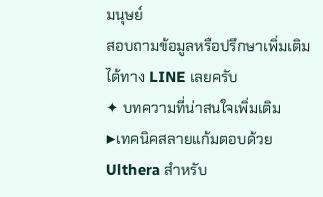มนุษย์
สอบถามข้อมูลหรือปรึกษาเพิ่มเติมได้ทาง LINE เลยครับ
✦ บทความที่น่าสนใจเพิ่มเติม
▶เทคนิคสลายแก้มตอบด้วย Ulthera สำหรับ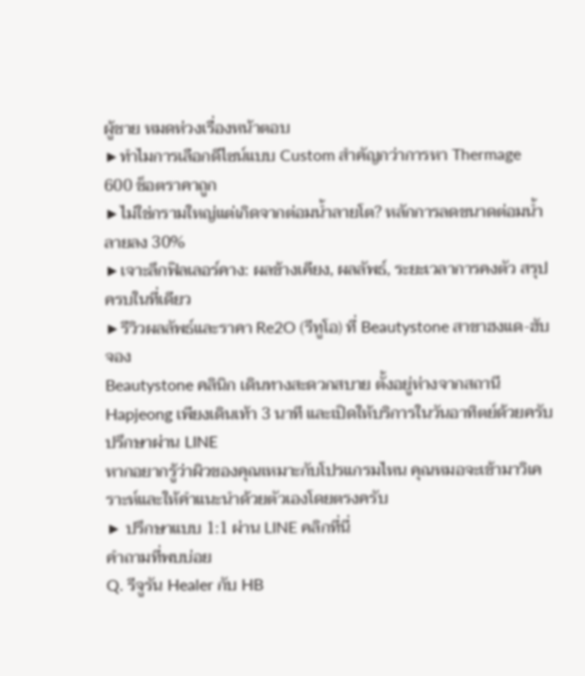ผู้ชาย หมดห่วงเรื่องหน้าตอบ
▶ทำไมการเลือกดีไซน์แบบ Custom สำคัญกว่าการหา Thermage 600 ช็อตราคาถูก
▶ไม่ใช่กรามใหญ่แต่เกิดจากต่อมน้ำลายโต? หลักการลดขนาดต่อมน้ำลายลง 30%
▶เจาะลึกฟิลเลอร์คาง: ผลข้างเคียง, ผลลัพธ์, ระยะเวลาการคงตัว สรุปครบในที่เดียว
▶รีวิวผลลัพธ์และราคา Re2O (รีทูโอ) ที่ Beautystone สาขาฮงแด-ฮับจอง
Beautystone คลินิก เดินทางสะดวกสบาย ตั้งอยู่ห่างจากสถานี Hapjeong เพียงเดินเท้า 3 นาที และเปิดให้บริการในวันอาทิตย์ด้วยครับ
ปรึกษาผ่าน LINE
หากอยากรู้ว่าผิวของคุณเหมาะกับโปรแกรมไหน คุณหมอจะเข้ามาวิเคราะห์และให้คำแนะนำด้วยตัวเองโดยตรงครับ
▶ ปรึกษาแบบ 1:1 ผ่าน LINE คลิกที่นี่
คำถามที่พบบ่อย
Q. รีจูรัน Healer กับ HB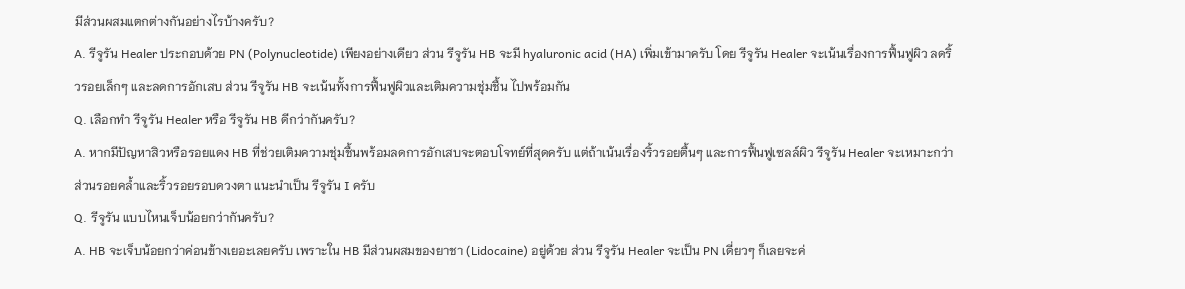มีส่วนผสมแตกต่างกันอย่างไรบ้างครับ?
A. รีจูรัน Healer ประกอบด้วย PN (Polynucleotide) เพียงอย่างเดียว ส่วน รีจูรัน HB จะมี hyaluronic acid (HA) เพิ่มเข้ามาครับ โดย รีจูรัน Healer จะเน้นเรื่องการฟื้นฟูผิว ลดริ้วรอยเล็กๆ และลดการอักเสบ ส่วน รีจูรัน HB จะเน้นทั้งการฟื้นฟูผิวและเติมความชุ่มชื้น ไปพร้อมกัน
Q. เลือกทำ รีจูรัน Healer หรือ รีจูรัน HB ดีกว่ากันครับ?
A. หากมีปัญหาสิวหรือรอยแดง HB ที่ช่วยเติมความชุ่มชื้นพร้อมลดการอักเสบจะตอบโจทย์ที่สุดครับ แต่ถ้าเน้นเรื่องริ้วรอยตื้นๆ และการฟื้นฟูเซลล์ผิว รีจูรัน Healer จะเหมาะกว่า ส่วนรอยคล้ำและริ้วรอยรอบดวงตา แนะนำเป็น รีจูรัน I ครับ
Q. รีจูรัน แบบไหนเจ็บน้อยกว่ากันครับ?
A. HB จะเจ็บน้อยกว่าค่อนข้างเยอะเลยครับ เพราะใน HB มีส่วนผสมของยาชา (Lidocaine) อยู่ด้วย ส่วน รีจูรัน Healer จะเป็น PN เดี่ยวๆ ก็เลยจะค่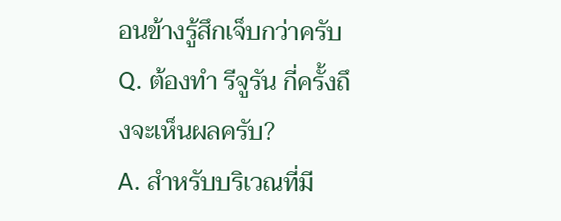อนข้างรู้สึกเจ็บกว่าครับ
Q. ต้องทำ รีจูรัน กี่ครั้งถึงจะเห็นผลครับ?
A. สำหรับบริเวณที่มี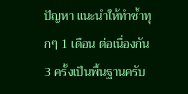ปัญหา แนะนำให้ทำซ้ำทุกๆ 1 เดือน ต่อเนื่องกัน 3 ครั้งเป็นพื้นฐานครับ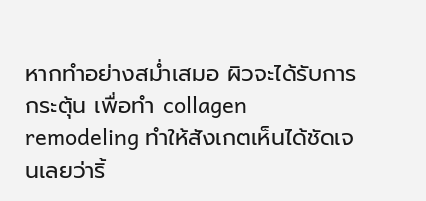หากทำอย่างสม่ำเสมอ ผิวจะได้รับการกระตุ้น เพื่อทำ collagen remodeling ทำให้สังเกตเห็นได้ชัดเจนเลยว่าริ้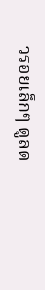วรอยเล็กๆ ดูลด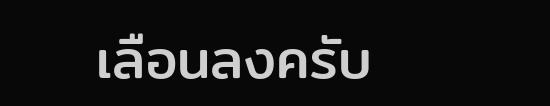เลือนลงครับ